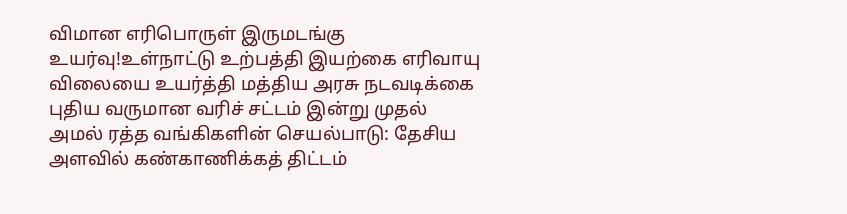விமான எரிபொருள் இருமடங்கு உயர்வு!உள்நாட்டு உற்பத்தி இயற்கை எரிவாயு விலையை உயர்த்தி மத்திய அரசு நடவடிக்கை புதிய வருமான வரிச் சட்டம் இன்று முதல் அமல் ரத்த வங்கிகளின் செயல்பாடு: தேசிய அளவில் கண்காணிக்கத் திட்டம்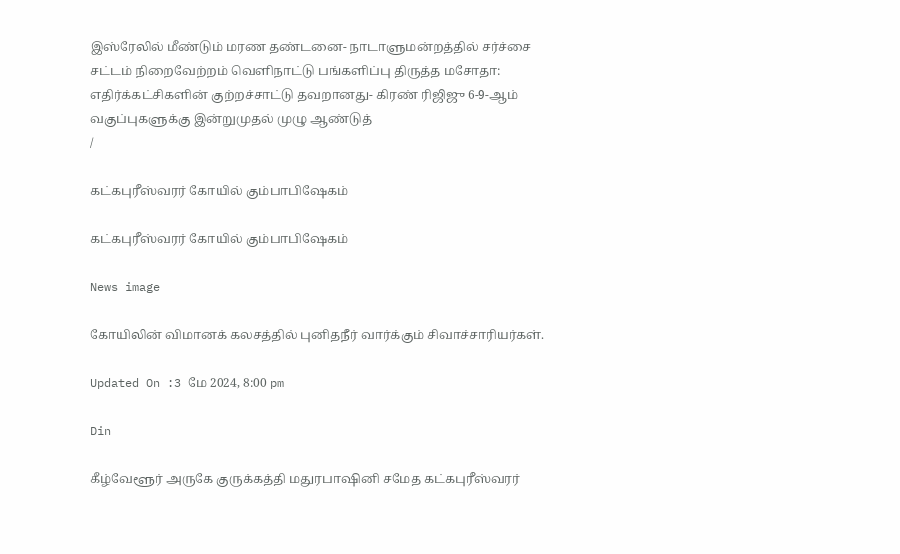இஸ்ரேலில் மீண்டும் மரண தண்டனை- நாடாளுமன்றத்தில் சர்ச்சை சட்டம் நிறைவேற்றம் வெளிநாட்டு பங்களிப்பு திருத்த மசோதா: எதிர்க்கட்சிகளின் குற்றச்சாட்டு தவறானது- கிரண் ரிஜிஜு 6-9-ஆம் வகுப்புகளுக்கு இன்றுமுதல் முழு ஆண்டுத்
/

கட்கபுரீஸ்வரர் கோயில் கும்பாபிஷேகம்

கட்கபுரீஸ்வரர் கோயில் கும்பாபிஷேகம்

News image

கோயிலின் விமானக் கலசத்தில் புனிதநீர் வார்க்கும் சிவாச்சாரியர்கள்.

Updated On :3 மே 2024, 8:00 pm

Din

கீழ்வேளூர் அருகே குருக்கத்தி மதுரபாஷினி சமேத கட்கபுரீஸ்வரர்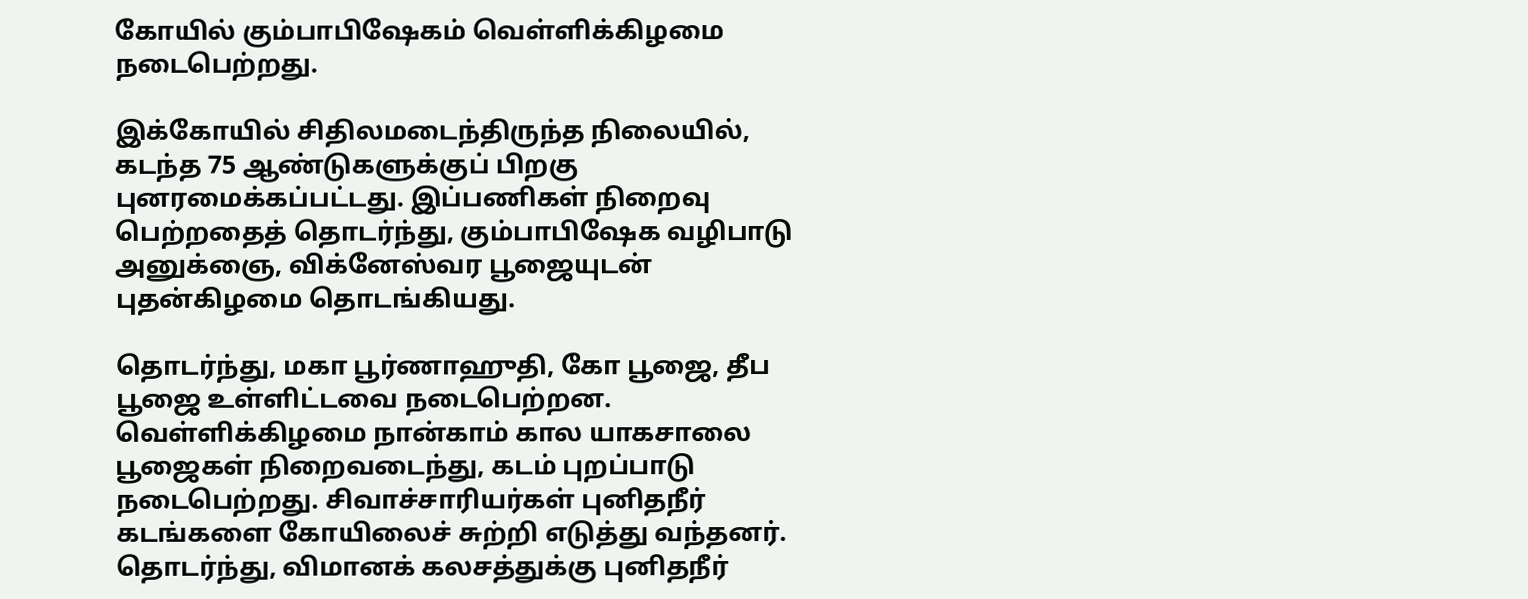கோயில் கும்பாபிஷேகம் வெள்ளிக்கிழமை நடைபெற்றது.

இக்கோயில் சிதிலமடைந்திருந்த நிலையில், கடந்த 75 ஆண்டுகளுக்குப் பிறகு புனரமைக்கப்பட்டது. இப்பணிகள் நிறைவு பெற்றதைத் தொடர்ந்து, கும்பாபிஷேக வழிபாடு அனுக்ஞை, விக்னேஸ்வர பூஜையுடன் புதன்கிழமை தொடங்கியது.

தொடர்ந்து, மகா பூர்ணாஹுதி, கோ பூஜை, தீப பூஜை உள்ளிட்டவை நடைபெற்றன. வெள்ளிக்கிழமை நான்காம் கால யாகசாலை பூஜைகள் நிறைவடைந்து, கடம் புறப்பாடு நடைபெற்றது. சிவாச்சாரியர்கள் புனிதநீர் கடங்களை கோயிலைச் சுற்றி எடுத்து வந்தனர். தொடர்ந்து, விமானக் கலசத்துக்கு புனிதநீர்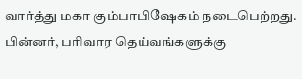வார்த்து மகா கும்பாபிஷேகம் நடைபெற்றது. பின்னர், பரிவார தெய்வங்களுக்கு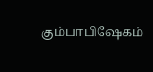கும்பாபிஷேகம்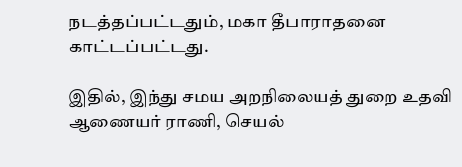நடத்தப்பட்டதும், மகா தீபாராதனை காட்டப்பட்டது.

இதில், இந்து சமய அறநிலையத் துறை உதவி ஆணையர் ராணி, செயல்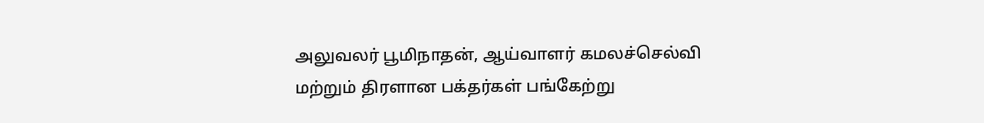அலுவலர் பூமிநாதன், ஆய்வாளர் கமலச்செல்வி மற்றும் திரளான பக்தர்கள் பங்கேற்று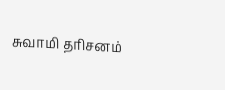சுவாமி தரிசனம்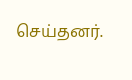செய்தனர்.